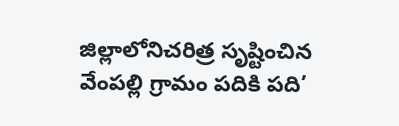జిల్లాలోనిచరిత్ర సృష్టించిన వేంపల్లి గ్రామం పదికి పది’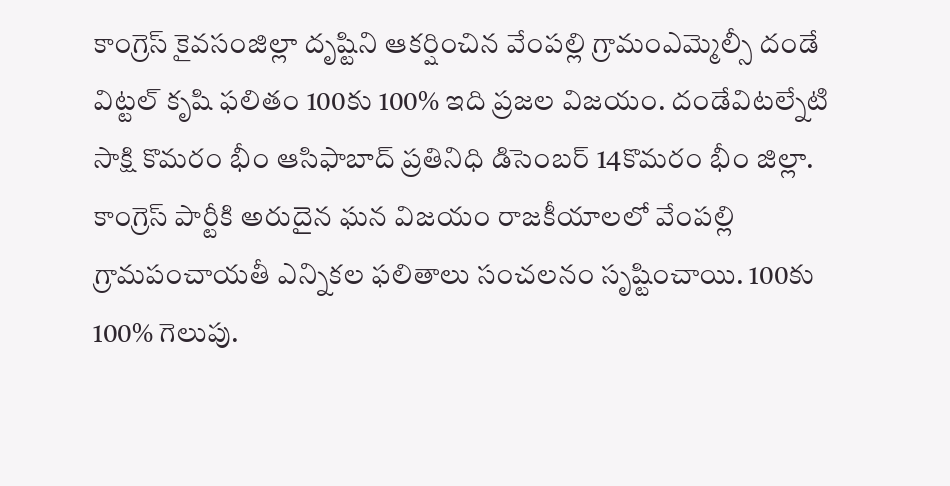కాంగ్రెస్ కైవసంజిల్లా దృష్టిని ఆకర్షించిన వేంపల్లి గ్రామంఎమ్మెల్సీ దండే విట్టల్ కృషి ఫలితం 100కు 100% ఇది ప్రజల విజయం. దండేవిటల్నేటి సాక్షి కొమరం భీం ఆసిఫాబాద్ ప్రతినిధి డిసెంబర్ 14కొమరం భీం జిల్లా. కాంగ్రెస్ పార్టీకి అరుదైన ఘన విజయం రాజకీయాలలో వేంపల్లి గ్రామపంచాయతీ ఎన్నికల ఫలితాలు సంచలనం సృష్టించాయి. 100కు 100% గెలుపు.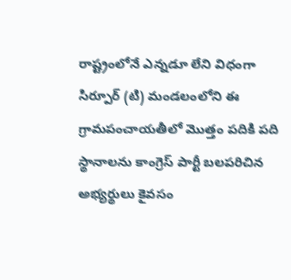రాష్ట్రంలోనే ఎన్నడూ లేని విధంగా సిర్పూర్ (టి) మండలంలోని ఈ గ్రామపంచాయతీలో మొత్తం పదికి పది స్థానాలను కాంగ్రెస్ పార్టీ బలపరిచిన అభ్యర్థులు కైవసం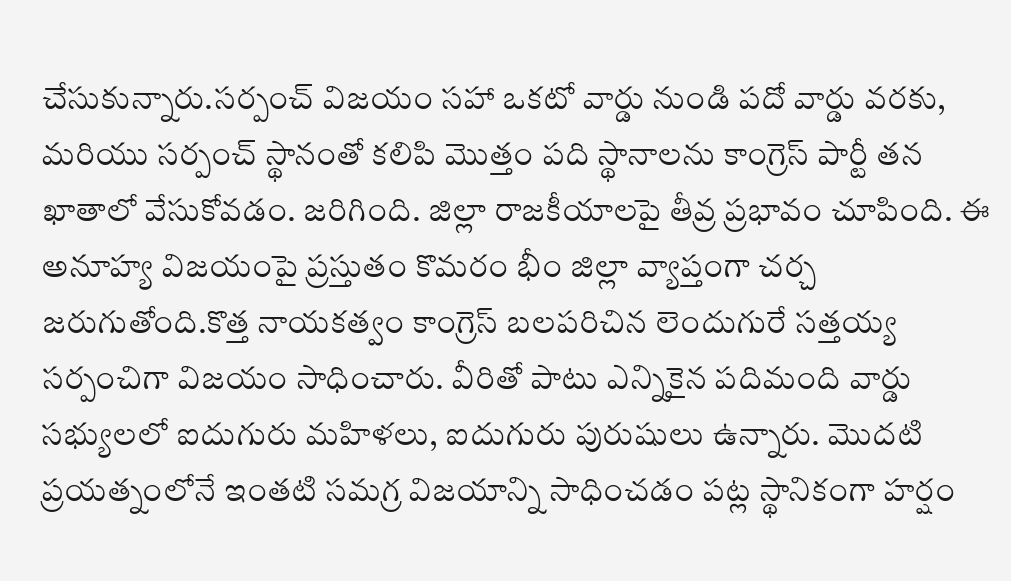చేసుకున్నారు.సర్పంచ్ విజయం సహా ఒకటో వార్డు నుండి పదో వార్డు వరకు, మరియు సర్పంచ్ స్థానంతో కలిపి మొత్తం పది స్థానాలను కాంగ్రెస్ పార్టీ తన ఖాతాలో వేసుకోవడం. జరిగింది. జిల్లా రాజకీయాలపై తీవ్ర ప్రభావం చూపింది. ఈ అనూహ్య విజయంపై ప్రస్తుతం కొమరం భీం జిల్లా వ్యాప్తంగా చర్చ జరుగుతోంది.కొత్త నాయకత్వం కాంగ్రెస్ బలపరిచిన లెందుగురే సత్తయ్య సర్పంచిగా విజయం సాధించారు. వీరితో పాటు ఎన్నికైన పదిమంది వార్డు సభ్యులలో ఐదుగురు మహిళలు, ఐదుగురు పురుషులు ఉన్నారు. మొదటి ప్రయత్నంలోనే ఇంతటి సమగ్ర విజయాన్ని సాధించడం పట్ల స్థానికంగా హర్షం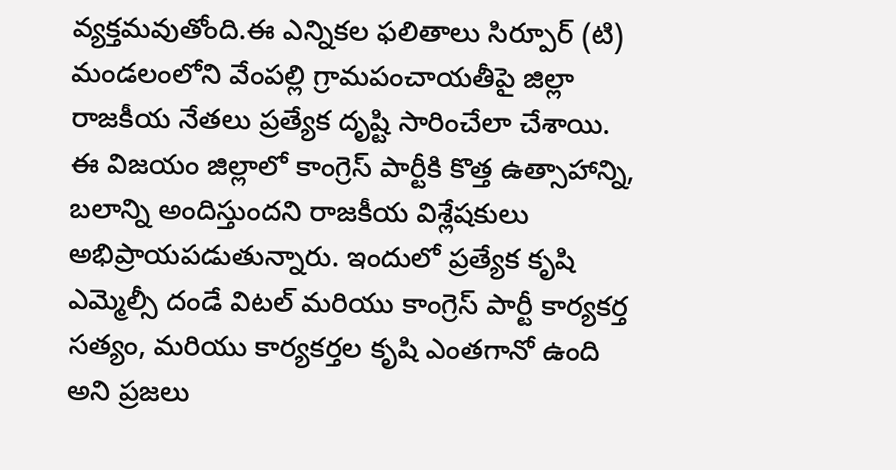వ్యక్తమవుతోంది.ఈ ఎన్నికల ఫలితాలు సిర్పూర్ (టి) మండలంలోని వేంపల్లి గ్రామపంచాయతీపై జిల్లా రాజకీయ నేతలు ప్రత్యేక దృష్టి సారించేలా చేశాయి. ఈ విజయం జిల్లాలో కాంగ్రెస్ పార్టీకి కొత్త ఉత్సాహాన్ని, బలాన్ని అందిస్తుందని రాజకీయ విశ్లేషకులు అభిప్రాయపడుతున్నారు. ఇందులో ప్రత్యేక కృషి ఎమ్మెల్సీ దండే విటల్ మరియు కాంగ్రెస్ పార్టీ కార్యకర్త సత్యం, మరియు కార్యకర్తల కృషి ఎంతగానో ఉంది అని ప్రజలు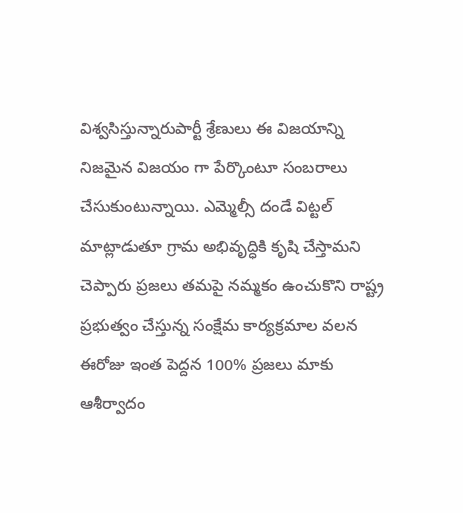విశ్వసిస్తున్నారుపార్టీ శ్రేణులు ఈ విజయాన్ని నిజమైన విజయం గా పేర్కొంటూ సంబరాలు చేసుకుంటున్నాయి. ఎమ్మెల్సీ దండే విట్టల్ మాట్లాడుతూ గ్రామ అభివృద్ధికి కృషి చేస్తామని చెప్పారు ప్రజలు తమపై నమ్మకం ఉంచుకొని రాష్ట్ర ప్రభుత్వం చేస్తున్న సంక్షేమ కార్యక్రమాల వలన ఈరోజు ఇంత పెద్దన 100% ప్రజలు మాకు ఆశీర్వాదం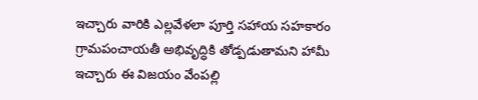ఇచ్చారు వారికి ఎల్లవేళలా పూర్తి సహాయ సహకారం గ్రామపంచాయతీ అభివృద్ధికి తోడ్పడుతామని హామీ ఇచ్చారు ఈ విజయం వేంపల్లి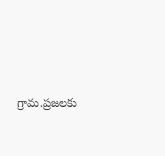గ్రామ.ప్రజలకు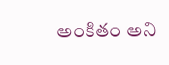అంకితం అని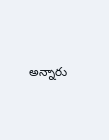అన్నారు